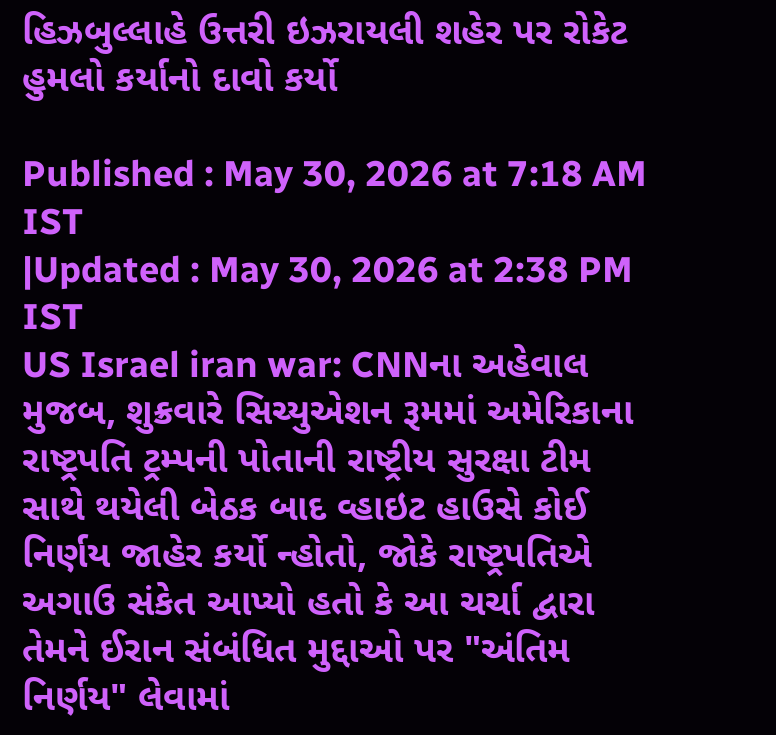હિઝબુલ્લાહે ઉત્તરી ઇઝરાયલી શહેર પર રોકેટ હુમલો કર્યાનો દાવો કર્યો

Published : May 30, 2026 at 7:18 AM IST
|Updated : May 30, 2026 at 2:38 PM IST
US Israel iran war: CNNના અહેવાલ મુજબ, શુક્રવારે સિચ્યુએશન રૂમમાં અમેરિકાના રાષ્ટ્રપતિ ટ્રમ્પની પોતાની રાષ્ટ્રીય સુરક્ષા ટીમ સાથે થયેલી બેઠક બાદ વ્હાઇટ હાઉસે કોઈ નિર્ણય જાહેર કર્યો ન્હોતો, જોકે રાષ્ટ્રપતિએ અગાઉ સંકેત આપ્યો હતો કે આ ચર્ચા દ્વારા તેમને ઈરાન સંબંધિત મુદ્દાઓ પર "અંતિમ નિર્ણય" લેવામાં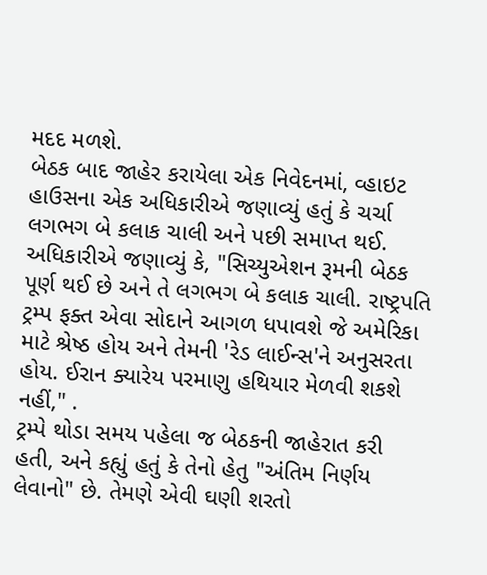મદદ મળશે.
બેઠક બાદ જાહેર કરાયેલા એક નિવેદનમાં, વ્હાઇટ હાઉસના એક અધિકારીએ જણાવ્યું હતું કે ચર્ચા લગભગ બે કલાક ચાલી અને પછી સમાપ્ત થઈ. અધિકારીએ જણાવ્યું કે, "સિચ્યુએશન રૂમની બેઠક પૂર્ણ થઈ છે અને તે લગભગ બે કલાક ચાલી. રાષ્ટ્રપતિ ટ્રમ્પ ફક્ત એવા સોદાને આગળ ધપાવશે જે અમેરિકા માટે શ્રેષ્ઠ હોય અને તેમની 'રેડ લાઈન્સ'ને અનુસરતા હોય. ઈરાન ક્યારેય પરમાણુ હથિયાર મેળવી શકશે નહીં," .
ટ્રમ્પે થોડા સમય પહેલા જ બેઠકની જાહેરાત કરી હતી, અને કહ્યું હતું કે તેનો હેતુ "અંતિમ નિર્ણય લેવાનો" છે. તેમણે એવી ઘણી શરતો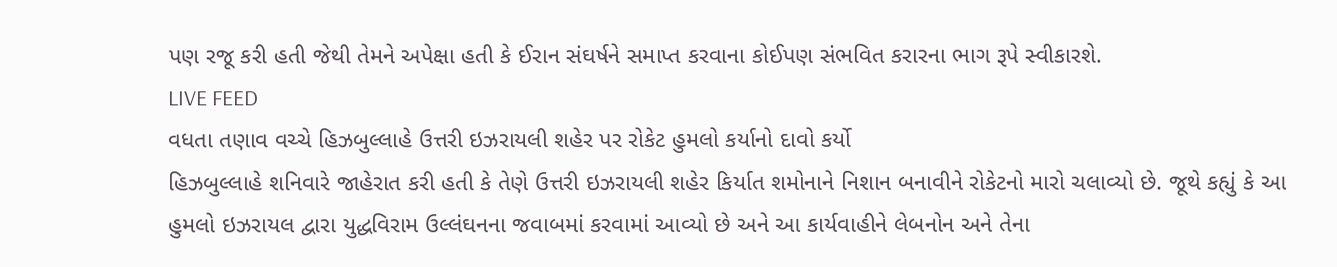પણ રજૂ કરી હતી જેથી તેમને અપેક્ષા હતી કે ઈરાન સંઘર્ષને સમાપ્ત કરવાના કોઈપણ સંભવિત કરારના ભાગ રૂપે સ્વીકારશે.
LIVE FEED
વધતા તણાવ વચ્ચે હિઝબુલ્લાહે ઉત્તરી ઇઝરાયલી શહેર પર રોકેટ હુમલો કર્યાનો દાવો કર્યો
હિઝબુલ્લાહે શનિવારે જાહેરાત કરી હતી કે તેણે ઉત્તરી ઇઝરાયલી શહેર કિર્યાત શમોનાને નિશાન બનાવીને રોકેટનો મારો ચલાવ્યો છે. જૂથે કહ્યું કે આ હુમલો ઇઝરાયલ દ્વારા યુદ્ધવિરામ ઉલ્લંઘનના જવાબમાં કરવામાં આવ્યો છે અને આ કાર્યવાહીને લેબનોન અને તેના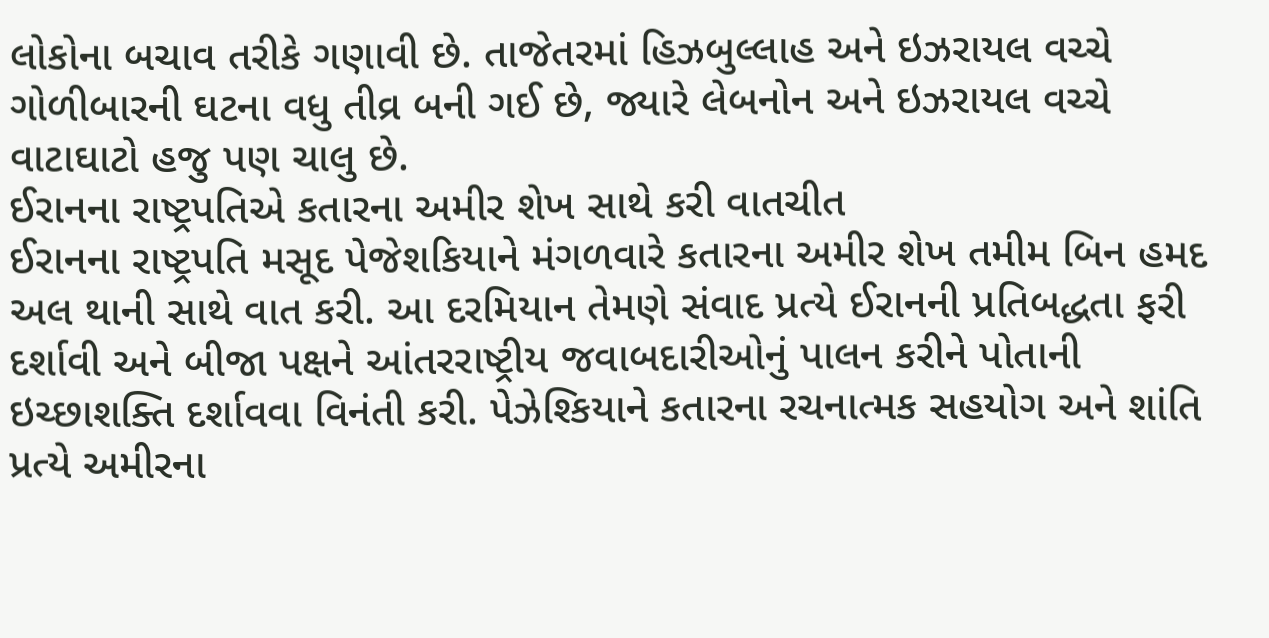લોકોના બચાવ તરીકે ગણાવી છે. તાજેતરમાં હિઝબુલ્લાહ અને ઇઝરાયલ વચ્ચે ગોળીબારની ઘટના વધુ તીવ્ર બની ગઈ છે, જ્યારે લેબનોન અને ઇઝરાયલ વચ્ચે વાટાઘાટો હજુ પણ ચાલુ છે.
ઈરાનના રાષ્ટ્રપતિએ કતારના અમીર શેખ સાથે કરી વાતચીત
ઈરાનના રાષ્ટ્રપતિ મસૂદ પેજેશકિયાને મંગળવારે કતારના અમીર શેખ તમીમ બિન હમદ અલ થાની સાથે વાત કરી. આ દરમિયાન તેમણે સંવાદ પ્રત્યે ઈરાનની પ્રતિબદ્ધતા ફરી દર્શાવી અને બીજા પક્ષને આંતરરાષ્ટ્રીય જવાબદારીઓનું પાલન કરીને પોતાની ઇચ્છાશક્તિ દર્શાવવા વિનંતી કરી. પેઝેશ્કિયાને કતારના રચનાત્મક સહયોગ અને શાંતિ પ્રત્યે અમીરના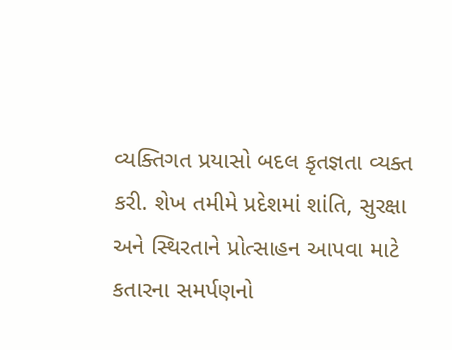વ્યક્તિગત પ્રયાસો બદલ કૃતજ્ઞતા વ્યક્ત કરી. શેખ તમીમે પ્રદેશમાં શાંતિ, સુરક્ષા અને સ્થિરતાને પ્રોત્સાહન આપવા માટે કતારના સમર્પણનો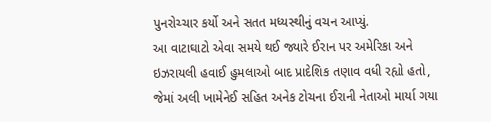પુનરોચ્ચાર કર્યો અને સતત મધ્યસ્થીનું વચન આપ્યું.
આ વાટાઘાટો એવા સમયે થઈ જ્યારે ઈરાન પર અમેરિકા અને ઇઝરાયલી હવાઈ હુમલાઓ બાદ પ્રાદેશિક તણાવ વધી રહ્યો હતો, જેમાં અલી ખામેનેઈ સહિત અનેક ટોચના ઈરાની નેતાઓ માર્યા ગયા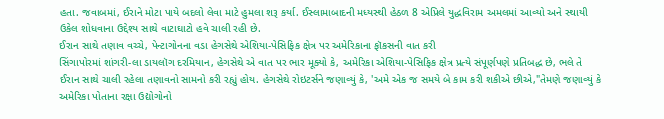હતા. જવાબમાં, ઈરાને મોટા પાયે બદલો લેવા માટે હુમલા શરૂ કર્યા. ઈસ્લામાબાદની મધ્યસ્થી હેઠળ 8 એપ્રિલે યુદ્ધવિરામ અમલમાં આવ્યો અને સ્થાયી ઉકેલ શોધવાના ઉદ્દેશ્ય સાથે વાટાઘાટો હવે ચાલી રહી છે.
ઈરાન સાથે તણાવ વચ્ચે, પેન્ટાગોનના વડા હેગસેથે એશિયા-પેસિફિક ક્ષેત્ર પર અમેરિકાના ફૉકસની વાત કરી
સિંગાપોરમાં શાંગરી-લા ડાયલૉગ દરમિયાન, હેગસેથે એ વાત પર ભાર મૂક્યો કે, અમેરિકા એશિયા-પેસિફિક ક્ષેત્ર પ્રત્યે સંપૂર્ણપણે પ્રતિબદ્ધ છે, ભલે તે ઈરાન સાથે ચાલી રહેલા તણાવનો સામનો કરી રહ્યું હોય. હેગસેથે રોઇટર્સને જણાવ્યું કે, 'અમે એક જ સમયે બે કામ કરી શકીએ છીએ,"તેમણે જણાવ્યું કે અમેરિકા પોતાના રક્ષા ઉદ્યોગોનો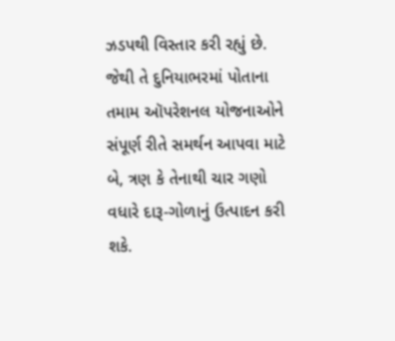ઝડપથી વિસ્તાર કરી રહ્યું છે. જેથી તે દુનિયાભરમાં પોતાના તમામ ઑપરેશનલ યોજનાઓને સંપૂર્ણ રીતે સમર્થન આપવા માટે બે, ત્રણ કે તેનાથી ચાર ગણો વધારે દારૂ-ગોળાનું ઉત્પાદન કરી શકે.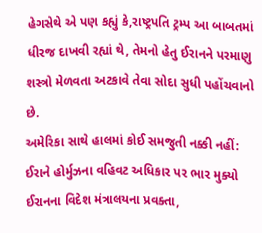હેગસેથે એ પણ કહ્યું કે,રાષ્ટ્રપતિ ટ્રમ્પ આ બાબતમાં ધીરજ દાખવી રહ્યાં થે, તેમનો હેતુ ઈરાનને પરમાણુ શસ્ત્રો મેળવતા અટકાવે તેવા સોદા સુધી પહોંચવાનો છે.
અમેરિકા સાથે હાલમાં કોઈ સમજુતી નક્કી નહીં: ઈરાને હોર્મુઝના વહિવટ અધિકાર પર ભાર મુક્યો
ઈરાનના વિદેશ મંત્રાલયના પ્રવક્તા,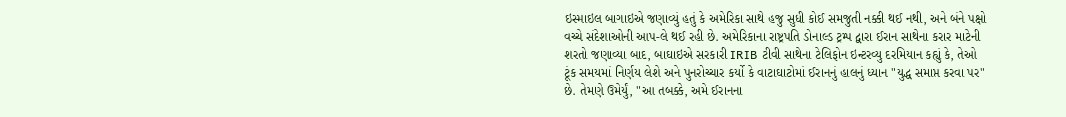ઇસ્માઇલ બાગાઇએ જણાવ્યું હતું કે અમેરિકા સાથે હજુ સુધી કોઈ સમજુતી નક્કી થઈ નથી, અને બંને પક્ષો વચ્ચે સંદેશાઓની આપ-લે થઈ રહી છે. અમેરિકાના રાષ્ટ્રપતિ ડોનાલ્ડ ટ્રમ્પ દ્વારા ઈરાન સાથેના કરાર માટેની શરતો જણાવ્યા બાદ, બાઘાઇએ સરકારી IRIB ટીવી સાથેના ટેલિફોન ઇન્ટરવ્યુ દરમિયાન કહ્યું કે, તેઓ ટૂંક સમયમાં નિર્ણય લેશે અને પુનરોચ્ચાર કર્યો કે વાટાઘાટોમાં ઈરાનનું હાલનું ધ્યાન "યુદ્ધ સમાપ્ત કરવા પર" છે. તેમણે ઉમેર્યું, "આ તબક્કે, અમે ઈરાનના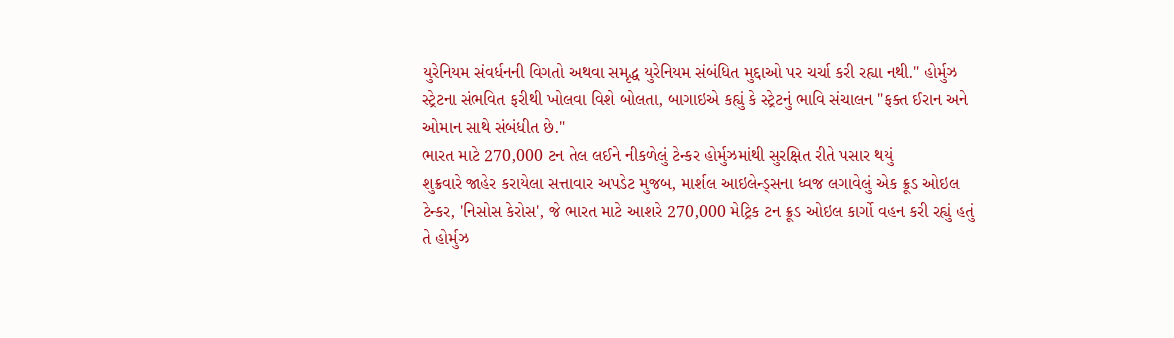યુરેનિયમ સંવર્ધનની વિગતો અથવા સમૃદ્ધ યુરેનિયમ સંબંધિત મુદ્દાઓ પર ચર્ચા કરી રહ્યા નથી." હોર્મુઝ સ્ટ્રેટના સંભવિત ફરીથી ખોલવા વિશે બોલતા, બાગાઇએ કહ્યું કે સ્ટ્રેટનું ભાવિ સંચાલન "ફક્ત ઈરાન અને ઓમાન સાથે સંબંધીત છે."
ભારત માટે 270,000 ટન તેલ લઈને નીકળેલું ટેન્કર હોર્મુઝમાંથી સુરક્ષિત રીતે પસાર થયું
શુક્રવારે જાહેર કરાયેલા સત્તાવાર અપડેટ મુજબ, માર્શલ આઇલેન્ડ્સના ધ્વજ લગાવેલું એક ક્રૂડ ઓઇલ ટેન્કર, 'નિસોસ કેરોસ', જે ભારત માટે આશરે 270,000 મેટ્રિક ટન ક્રૂડ ઓઇલ કાર્ગો વહન કરી રહ્યું હતું તે હોર્મુઝ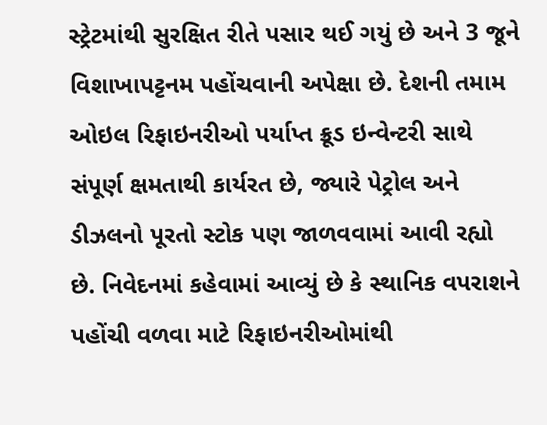સ્ટ્રેટમાંથી સુરક્ષિત રીતે પસાર થઈ ગયું છે અને 3 જૂને વિશાખાપટ્ટનમ પહોંચવાની અપેક્ષા છે. દેશની તમામ ઓઇલ રિફાઇનરીઓ પર્યાપ્ત ક્રૂડ ઇન્વેન્ટરી સાથે સંપૂર્ણ ક્ષમતાથી કાર્યરત છે, જ્યારે પેટ્રોલ અને ડીઝલનો પૂરતો સ્ટોક પણ જાળવવામાં આવી રહ્યો છે. નિવેદનમાં કહેવામાં આવ્યું છે કે સ્થાનિક વપરાશને પહોંચી વળવા માટે રિફાઇનરીઓમાંથી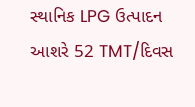સ્થાનિક LPG ઉત્પાદન આશરે 52 TMT/દિવસ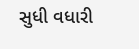સુધી વધારી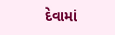દેવામાં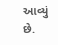આવ્યું છે.